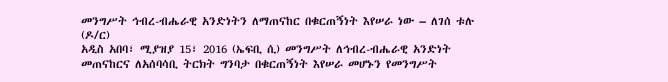መንግሥት ኅብረ-ብሔራዊ አንድነትን ለማጠናከር በቁርጠኝነት እየሠራ ነው – ለገሰ ቱሉ (ዶ/ር)
አዲስ አበባ፣ ሚያዝያ 15፣ 2016 (ኤፍቢ ሲ) መንግሥት ለኅብረ-ብሔራዊ አንድነት መጠናከርና ለአሰባሳቢ ትርክት ግንባታ በቁርጠኝነት እየሠራ መሆኑን የመንግሥት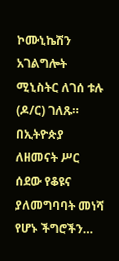ኮሙኒኬሽን አገልግሎት ሚኒስትር ለገሰ ቱሉ (ዶ/ር) ገለጹ።
በኢትዮጵያ ለዘመናት ሥር ሰደው የቆዩና ያለመግባባት መነሻ የሆኑ ችግሮችን…